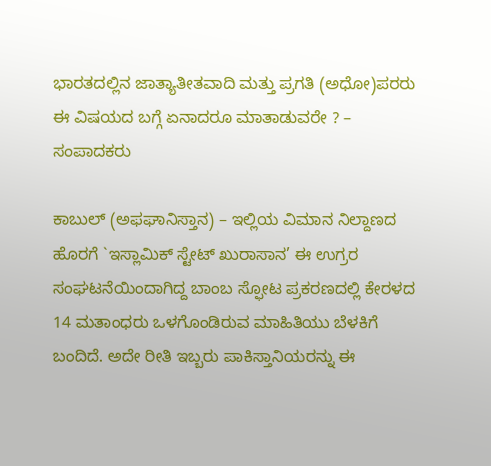ಭಾರತದಲ್ಲಿನ ಜಾತ್ಯಾತೀತವಾದಿ ಮತ್ತು ಪ್ರಗತಿ (ಅಧೋ)ಪರರು ಈ ವಿಷಯದ ಬಗ್ಗೆ ಏನಾದರೂ ಮಾತಾಡುವರೇ ? – ಸಂಪಾದಕರು

ಕಾಬುಲ್ (ಅಫಘಾನಿಸ್ತಾನ) – ಇಲ್ಲಿಯ ವಿಮಾನ ನಿಲ್ದಾಣದ ಹೊರಗೆ `ಇಸ್ಲಾಮಿಕ್ ಸ್ಟೇಟ್ ಖುರಾಸಾನ’ ಈ ಉಗ್ರರ ಸಂಘಟನೆಯಿಂದಾಗಿದ್ದ ಬಾಂಬ ಸ್ಫೋಟ ಪ್ರಕರಣದಲ್ಲಿ ಕೇರಳದ 14 ಮತಾಂಧರು ಒಳಗೊಂಡಿರುವ ಮಾಹಿತಿಯು ಬೆಳಕಿಗೆ ಬಂದಿದೆ. ಅದೇ ರೀತಿ ಇಬ್ಬರು ಪಾಕಿಸ್ತಾನಿಯರನ್ನು ಈ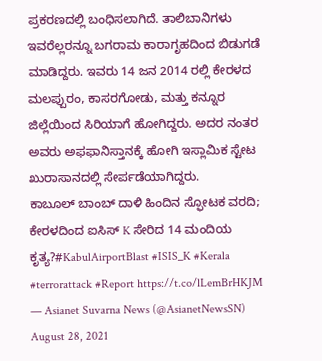ಪ್ರಕರಣದಲ್ಲಿ ಬಂಧಿಸಲಾಗಿದೆ. ತಾಲಿಬಾನಿಗಳು ಇವರೆಲ್ಲರನ್ನೂ ಬಗರಾಮ ಕಾರಾಗೃಹದಿಂದ ಬಿಡುಗಡೆ ಮಾಡಿದ್ದರು. ಇವರು 14 ಜನ 2014 ರಲ್ಲಿ ಕೇರಳದ ಮಲಪ್ಪುರಂ, ಕಾಸರಗೋಡು, ಮತ್ತು ಕನ್ನೂರ ಜಿಲ್ಲೆಯಿಂದ ಸಿರಿಯಾಗೆ ಹೋಗಿದ್ದರು. ಅದರ ನಂತರ ಅವರು ಅಫಫಾನಿಸ್ತಾನಕ್ಕೆ ಹೋಗಿ ಇಸ್ಲಾಮಿಕ ಸ್ಟೇಟ ಖುರಾಸಾನದಲ್ಲಿ ಸೇರ್ಪಡೆಯಾಗಿದ್ದರು.
ಕಾಬೂಲ್ ಬಾಂಬ್ ದಾಳಿ ಹಿಂದಿನ ಸ್ಫೋಟಕ ವರದಿ; ಕೇರಳದಿಂದ ಐಸಿಸ್ K ಸೇರಿದ 14 ಮಂದಿಯ ಕೃತ್ಯ?#KabulAirportBlast #ISIS_K #Kerala #terrorattack #Report https://t.co/lLemBrHKJM
— Asianet Suvarna News (@AsianetNewsSN) August 28, 2021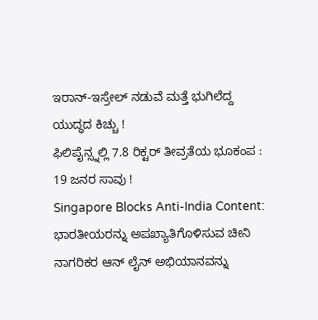ಇರಾನ್-ಇಸ್ರೇಲ್ ನಡುವೆ ಮತ್ತೆ ಭುಗಿಲೆದ್ದ ಯುದ್ಧದ ಕಿಚ್ಚು !
ಫಿಲಿಪೈನ್ಸ್ನಲ್ಲಿ 7.8 ರಿಕ್ಟರ್ ತೀವ್ರತೆಯ ಭೂಕಂಪ : 19 ಜನರ ಸಾವು !
Singapore Blocks Anti-India Content: ಭಾರತೀಯರನ್ನು ಅಪಖ್ಯಾತಿಗೊಳಿಸುವ ಚೀನಿ ನಾಗರಿಕರ ಆನ್ ಲೈನ್ ಅಭಿಯಾನವನ್ನು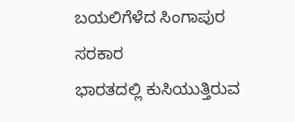ಬಯಲಿಗೆಳೆದ ಸಿಂಗಾಪುರ ಸರಕಾರ
ಭಾರತದಲ್ಲಿ ಕುಸಿಯುತ್ತಿರುವ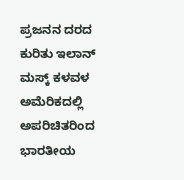ಪ್ರಜನನ ದರದ ಕುರಿತು ಇಲಾನ್ ಮಸ್ಕ್ ಕಳವಳ
ಅಮೆರಿಕದಲ್ಲಿ ಅಪರಿಚಿತರಿಂದ ಭಾರತೀಯ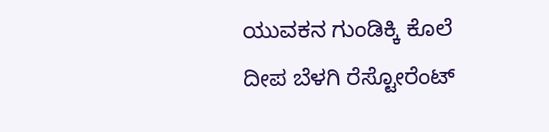ಯುವಕನ ಗುಂಡಿಕ್ಕಿ ಕೊಲೆ
ದೀಪ ಬೆಳಗಿ ರೆಸ್ಟೋರೆಂಟ್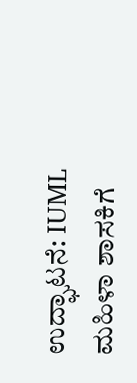ಉದ್ಘಾಟನೆ: IUML ಮಹಿಳಾ ಶಾಸಕಿಗೆ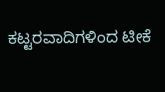ಕಟ್ಟರವಾದಿಗಳಿಂದ ಟೀಕೆ